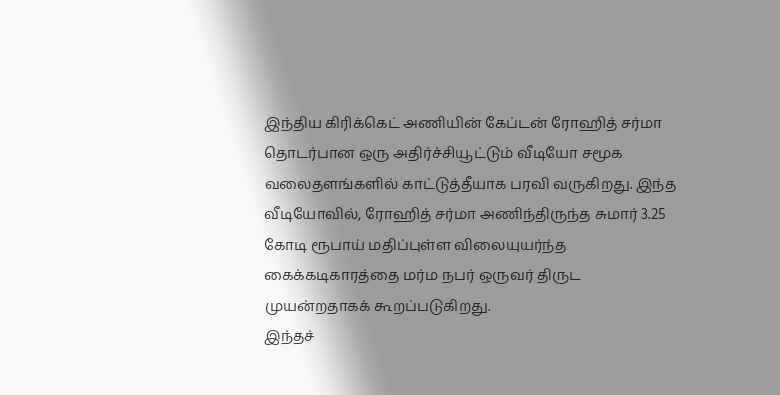இந்திய கிரிக்கெட் அணியின் கேப்டன் ரோஹித் சர்மா தொடர்பான ஒரு அதிர்ச்சியூட்டும் வீடியோ சமூக வலைதளங்களில் காட்டுத்தீயாக பரவி வருகிறது. இந்த வீடியோவில், ரோஹித் சர்மா அணிந்திருந்த சுமார் 3.25 கோடி ரூபாய் மதிப்புள்ள விலையுயர்ந்த கைக்கடிகாரத்தை மர்ம நபர் ஒருவர் திருட முயன்றதாகக் கூறப்படுகிறது.
இந்தச்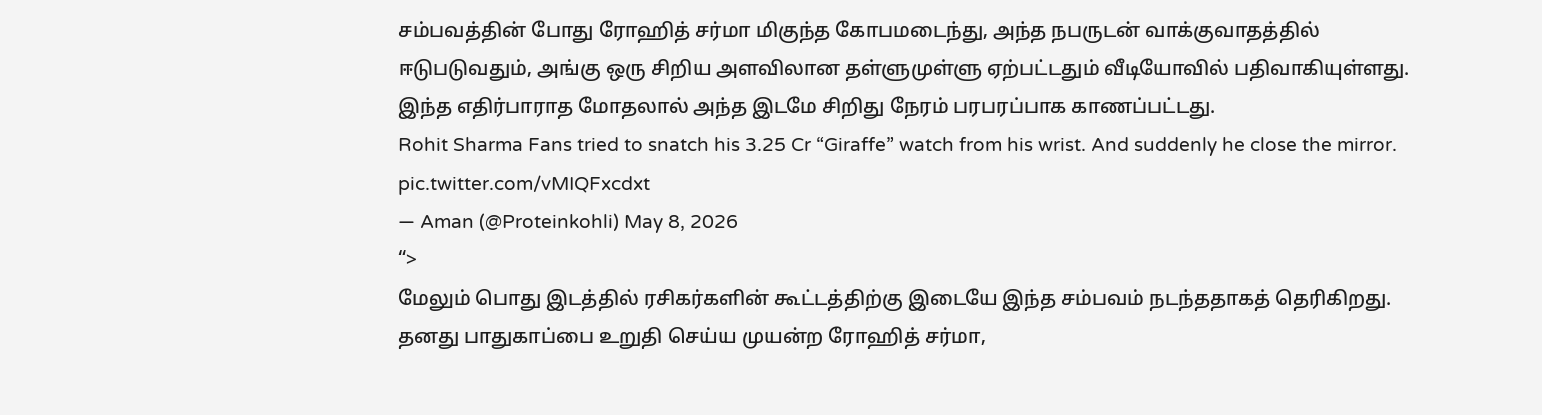சம்பவத்தின் போது ரோஹித் சர்மா மிகுந்த கோபமடைந்து, அந்த நபருடன் வாக்குவாதத்தில் ஈடுபடுவதும், அங்கு ஒரு சிறிய அளவிலான தள்ளுமுள்ளு ஏற்பட்டதும் வீடியோவில் பதிவாகியுள்ளது. இந்த எதிர்பாராத மோதலால் அந்த இடமே சிறிது நேரம் பரபரப்பாக காணப்பட்டது.
Rohit Sharma Fans tried to snatch his 3.25 Cr “Giraffe” watch from his wrist. And suddenly he close the mirror. pic.twitter.com/vMIQFxcdxt
— Aman (@Proteinkohli) May 8, 2026
“>
மேலும் பொது இடத்தில் ரசிகர்களின் கூட்டத்திற்கு இடையே இந்த சம்பவம் நடந்ததாகத் தெரிகிறது. தனது பாதுகாப்பை உறுதி செய்ய முயன்ற ரோஹித் சர்மா,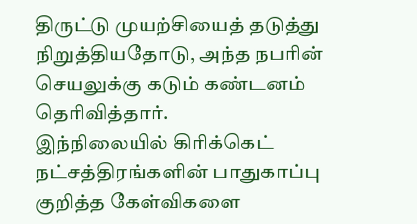திருட்டு முயற்சியைத் தடுத்து நிறுத்தியதோடு, அந்த நபரின் செயலுக்கு கடும் கண்டனம் தெரிவித்தார்.
இந்நிலையில் கிரிக்கெட் நட்சத்திரங்களின் பாதுகாப்பு குறித்த கேள்விகளை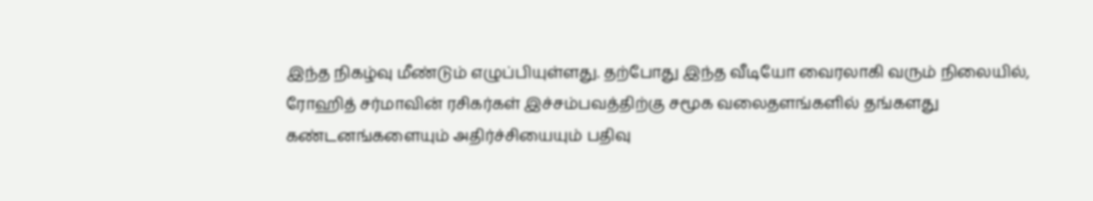இந்த நிகழ்வு மீண்டும் எழுப்பியுள்ளது. தற்போது இந்த வீடியோ வைரலாகி வரும் நிலையில், ரோஹித் சர்மாவின் ரசிகர்கள் இச்சம்பவத்திற்கு சமூக வலைதளங்களில் தங்களது கண்டனங்களையும் அதிர்ச்சியையும் பதிவு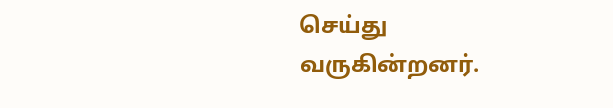செய்து வருகின்றனர்.